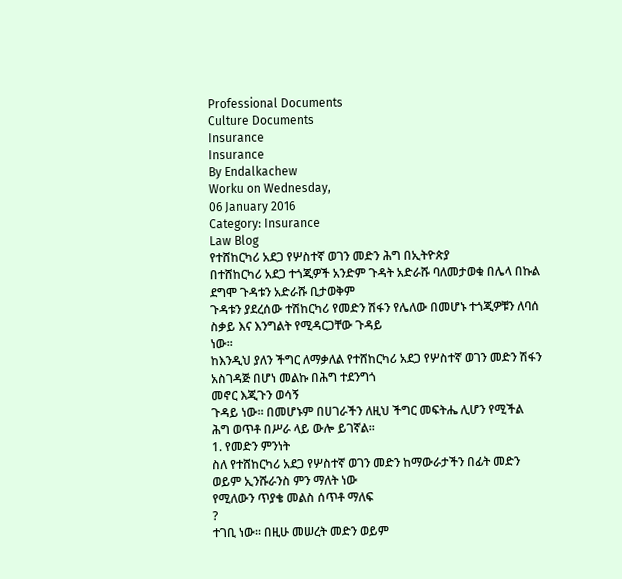Professional Documents
Culture Documents
Insurance
Insurance
By Endalkachew
Worku on Wednesday,
06 January 2016
Category: Insurance
Law Blog
የተሸከርካሪ አደጋ የሦስተኛ ወገን መድን ሕግ በኢትዮጵያ
በተሸከርካሪ አደጋ ተጎጂዎች አንድም ጉዳት አድራሹ ባለመታወቁ በሌላ በኩል ደግሞ ጉዳቱን አድራሹ ቢታወቅም
ጉዳቱን ያደረሰው ተሽከርካሪ የመድን ሽፋን የሌለው በመሆኑ ተጎጂዎቹን ለባሰ ስቃይ እና እንግልት የሚዳርጋቸው ጉዳይ
ነው፡፡
ከእንዲህ ያለን ችግር ለማቃለል የተሸከርካሪ አደጋ የሦስተኛ ወገን መድን ሽፋን አስገዳጅ በሆነ መልኩ በሕግ ተደንግጎ
መኖር እጂጉን ወሳኝ
ጉዳይ ነው፡፡ በመሆኑም በሀገራችን ለዚህ ችግር መፍትሔ ሊሆን የሚችል ሕግ ወጥቶ በሥራ ላይ ውሎ ይገኛል፡፡
1. የመድን ምንነት
ስለ የተሸከርካሪ አደጋ የሦስተኛ ወገን መድን ከማውራታችን በፊት መድን ወይም ኢንሹራንስ ምን ማለት ነው
የሚለውን ጥያቄ መልስ ሰጥቶ ማለፍ
?
ተገቢ ነው፡፡ በዚሁ መሠረት መድን ወይም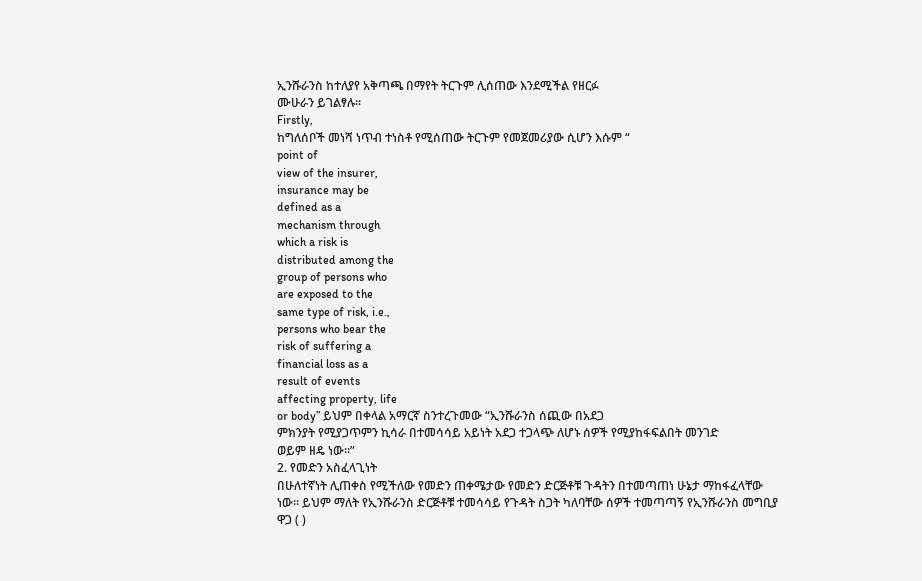ኢንሹራንስ ከተለያየ አቅጣጫ በማየት ትርጉም ሊሰጠው እንደሚችል የዘርፉ
ሙሁራን ይገልፃሉ፡፡
Firstly,
ከግለሰቦች መነሻ ነጥብ ተነስቶ የሚሰጠው ትርጉም የመጀመሪያው ሲሆን እሱም “
point of
view of the insurer,
insurance may be
defined as a
mechanism through
which a risk is
distributed among the
group of persons who
are exposed to the
same type of risk, i.e.,
persons who bear the
risk of suffering a
financial loss as a
result of events
affecting property, life
or body” ይህም በቀላል አማርኛ ስንተረጉመው “ኢንሹራንስ ሰጪው በአደጋ
ምክንያት የሚያጋጥምን ኪሳራ በተመሳሳይ አይነት አደጋ ተጋላጭ ለሆኑ ሰዎች የሚያከፋፍልበት መንገድ
ወይም ዘዴ ነው፡፡”
2. የመድን አስፈላጊነት
በሁለተኛነት ሊጠቀስ የሚችለው የመድን ጠቀሜታው የመድን ድርጅቶቹ ጉዳትን በተመጣጠነ ሁኔታ ማከፋፈላቸው
ነው፡፡ ይህም ማለት የኢንሹራንስ ድርጅቶቹ ተመሳሳይ የጉዳት ስጋት ካለባቸው ሰዎች ተመጣጣኝ የኢንሹራንስ መግቢያ
ዋጋ ( )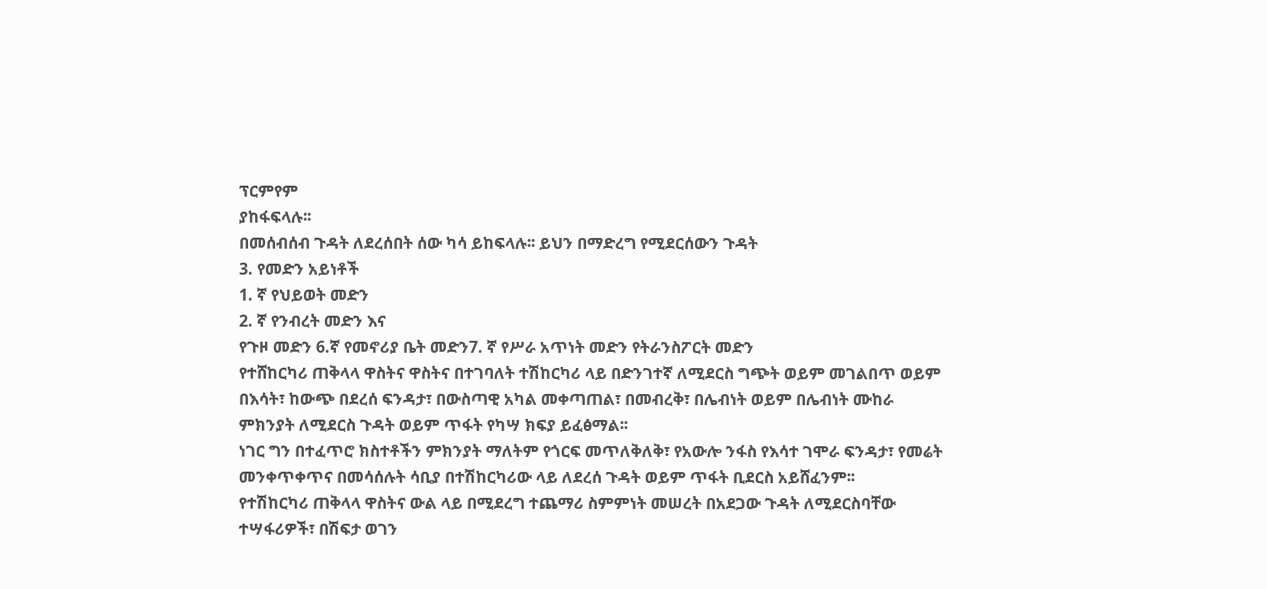ፕርምየም
ያከፋፍላሉ፡፡
በመሰብሰብ ጉዳት ለደረሰበት ሰው ካሳ ይከፍላሉ፡፡ ይህን በማድረግ የሚደርሰውን ጉዳት
3. የመድን አይነቶች
1. ኛ የህይወት መድን
2. ኛ የንብረት መድን እና
የጉዞ መድን 6.ኛ የመኖሪያ ቤት መድን7. ኛ የሥራ አጥነት መድን የትራንስፖርት መድን
የተሸከርካሪ ጠቅላላ ዋስትና ዋስትና በተገባለት ተሽከርካሪ ላይ በድንገተኛ ለሚደርስ ግጭት ወይም መገልበጥ ወይም
በእሳት፣ ከውጭ በደረሰ ፍንዳታ፣ በውስጣዊ አካል መቀጣጠል፣ በመብረቅ፣ በሌብነት ወይም በሌብነት ሙከራ
ምክንያት ለሚደርስ ጉዳት ወይም ጥፋት የካሣ ክፍያ ይፈፅማል፡፡
ነገር ግን በተፈጥሮ ክስተቶችን ምክንያት ማለትም የጎርፍ መጥለቅለቅ፣ የአውሎ ንፋስ የእሳተ ገሞራ ፍንዳታ፣ የመሬት
መንቀጥቀጥና በመሳሰሉት ሳቢያ በተሽከርካሪው ላይ ለደረሰ ጉዳት ወይም ጥፋት ቢደርስ አይሸፈንም፡፡
የተሽከርካሪ ጠቅላላ ዋስትና ውል ላይ በሚደረግ ተጨማሪ ስምምነት መሠረት በአደጋው ጉዳት ለሚደርስባቸው
ተሣፋሪዎች፣ በሽፍታ ወገን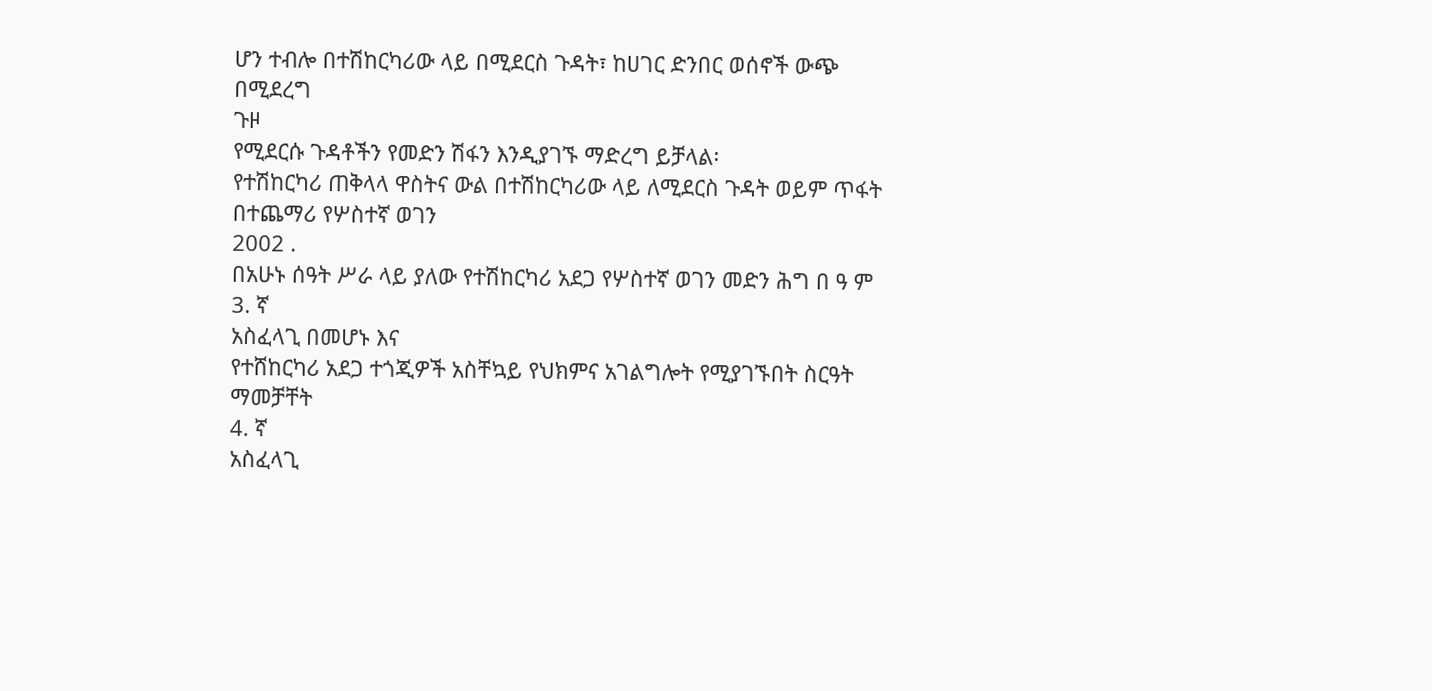ሆን ተብሎ በተሽከርካሪው ላይ በሚደርስ ጉዳት፣ ከሀገር ድንበር ወሰኖች ውጭ በሚደረግ
ጉዞ
የሚደርሱ ጉዳቶችን የመድን ሽፋን እንዲያገኙ ማድረግ ይቻላል፡
የተሽከርካሪ ጠቅላላ ዋስትና ውል በተሽከርካሪው ላይ ለሚደርስ ጉዳት ወይም ጥፋት በተጨማሪ የሦስተኛ ወገን
2002 .
በአሁኑ ሰዓት ሥራ ላይ ያለው የተሽከርካሪ አደጋ የሦስተኛ ወገን መድን ሕግ በ ዓ ም
3. ኛ
አስፈላጊ በመሆኑ እና
የተሸከርካሪ አደጋ ተጎጂዎች አስቸኳይ የህክምና አገልግሎት የሚያገኙበት ስርዓት ማመቻቸት
4. ኛ
አስፈላጊ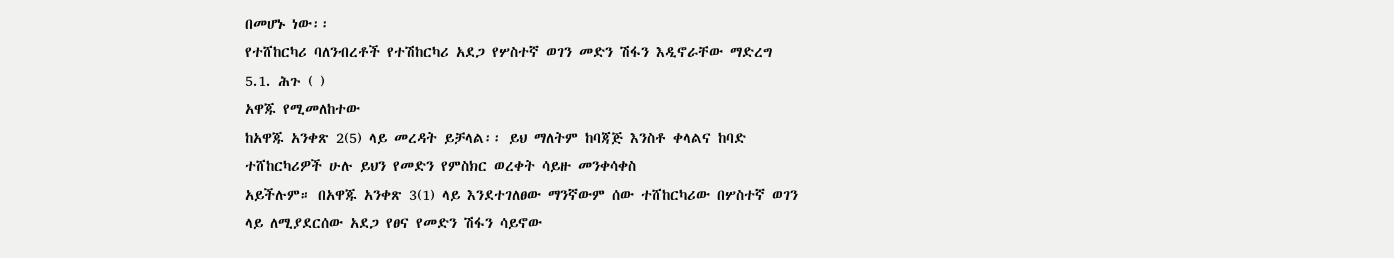በመሆኑ ነው፡፡
የተሸከርካሪ ባለንብረቶች የተሽከርካሪ አደጋ የሦስተኛ ወገን መድን ሽፋን እዲኖራቸው ማድረግ
5.1. ሕጉ ( )
አዋጁ የሚመለከተው
ከአዋጁ አንቀጽ 2(5) ላይ መረዳት ይቻላል፡፡ ይህ ማለትም ከባጃጅ እንስቶ ቀላልና ከባድ
ተሸከርካሪዎች ሁሉ ይህን የመድን የምስክር ወረቀት ሳይዙ መንቀሳቀስ
አይችሉም። በአዋጁ አንቀጽ 3(1) ላይ እንደተገለፀው ማንኛውም ሰው ተሸከርካሪው በሦስተኛ ወገን
ላይ ለሚያደርሰው አደጋ የፀና የመድን ሽፋን ሳይኖው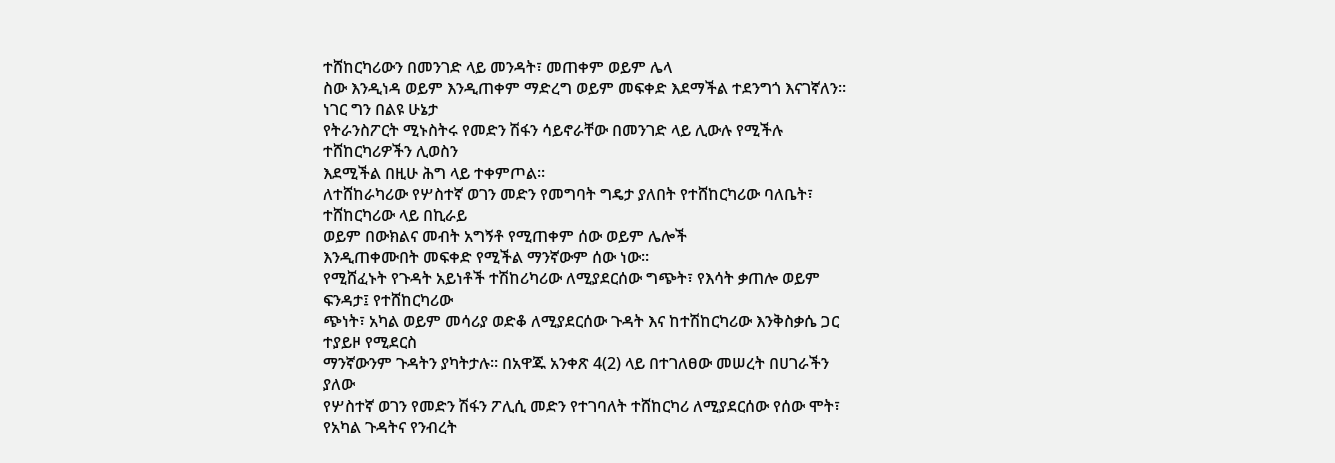ተሸከርካሪውን በመንገድ ላይ መንዳት፣ መጠቀም ወይም ሌላ
ስው እንዲነዳ ወይም እንዲጠቀም ማድረግ ወይም መፍቀድ እደማችል ተደንግጎ እናገኛለን፡፡ ነገር ግን በልዩ ሁኔታ
የትራንስፖርት ሚኑስትሩ የመድን ሽፋን ሳይኖራቸው በመንገድ ላይ ሊውሉ የሚችሉ ተሸከርካሪዎችን ሊወስን
እደሚችል በዚሁ ሕግ ላይ ተቀምጦል፡፡
ለተሸከራካሪው የሦስተኛ ወገን መድን የመግባት ግዴታ ያለበት የተሸከርካሪው ባለቤት፣ ተሸከርካሪው ላይ በኪራይ
ወይም በውክልና መብት አግኝቶ የሚጠቀም ሰው ወይም ሌሎች
እንዲጠቀሙበት መፍቀድ የሚችል ማንኛውም ሰው ነው፡፡
የሚሸፈኑት የጉዳት አይነቶች ተሽከሪካሪው ለሚያደርሰው ግጭት፣ የእሳት ቃጠሎ ወይም ፍንዳታ፤ የተሸከርካሪው
ጭነት፣ አካል ወይም መሳሪያ ወድቆ ለሚያደርሰው ጉዳት እና ከተሽከርካሪው እንቅስቃሴ ጋር ተያይዞ የሚደርስ
ማንኛውንም ጉዳትን ያካትታሉ። በአዋጁ አንቀጽ 4(2) ላይ በተገለፀው መሠረት በሀገራችን ያለው
የሦስተኛ ወገን የመድን ሽፋን ፖሊሲ መድን የተገባለት ተሸከርካሪ ለሚያደርሰው የሰው ሞት፣ የአካል ጉዳትና የንብረት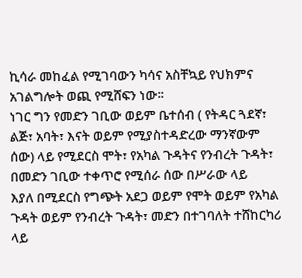ኪሳራ መከፈል የሚገባውን ካሳና አስቸኳይ የህክምና አገልግሎት ወጪ የሚሸፍን ነው፡፡
ነገር ግን የመድን ገቢው ወይም ቤተሰብ ( የትዳር ጓደኛ፣ ልጅ፣ አባት፣ እናት ወይም የሚያስተዳድረው ማንኛውም
ሰው) ላይ የሚደርስ ሞት፣ የአካል ጉዳትና የንብረት ጉዳት፣ በመድን ገቢው ተቀጥሮ የሚሰራ ሰው በሥራው ላይ
እያለ በሚደርስ የግጭት አደጋ ወይም የሞት ወይም የአካል
ጉዳት ወይም የንብረት ጉዳት፣ መድን በተገባለት ተሸከርካሪ ላይ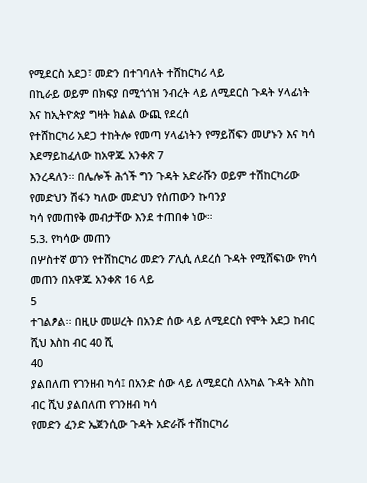የሚደርስ አደጋ፣ መድን በተገባለት ተሸከርካሪ ላይ
በኪራይ ወይም በክፍያ በሚጎጎዝ ንብረት ላይ ለሚደርስ ጉዳት ሃላፊነት እና ከኢትዮጵያ ግዛት ክልል ውጪ የደረሰ
የተሸከርካሪ አደጋ ተከትሎ የመጣ ሃላፊነትን የማይሸፍን መሆኑን እና ካሳ እደማይከፈለው ከአዋጁ አንቀጽ 7
እንረዳለን፡፡ በሌሎች ሕጎች ግን ጉዳት አድራሹን ወይም ተሽከርካሪው የመድህን ሽፋን ካለው መድህን የሰጠውን ኩባንያ
ካሳ የመጠየቅ መብታቸው እንደ ተጠበቀ ነው።
5.3. የካሳው መጠን
በሦስተኛ ወገን የተሸከርካሪ መድን ፖሊሲ ለደረሰ ጉዳት የሚሸፍነው የካሳ መጠን በአዋጁ አንቀጽ 16 ላይ
5
ተገልፆል፡፡ በዚሁ መሠረት በአንድ ሰው ላይ ለሚደርስ የሞት አደጋ ከብር ሺህ እስከ ብር 40 ሺ
40
ያልበለጠ የገንዘብ ካሳ፤ በአንድ ሰው ላይ ለሚደርስ ለአካል ጉዳት እስከ ብር ሺህ ያልበለጠ የገንዘብ ካሳ
የመድን ፈንድ ኤጀንሲው ጉዳት አድራሹ ተሽከርካሪ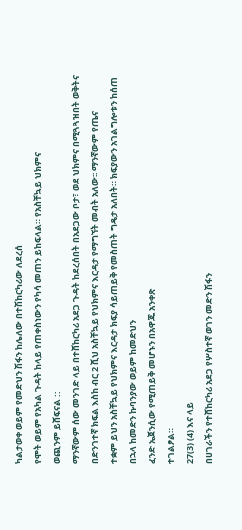ካልታወቀ ወይም የመድህን ሽፋን ከሌለው በተሽከርካሪው ለደረሰ
የሞት ወይም የአካል ጉዳት ከላይ የጠቀስነውን የካሳ መጠን ይከፍላል። የአስቸኳይ ህክምና
ወጪንም ይሸፍናል ::
ማንኛውም ሰው መንገድ ላይ በተሸከርካሪ አደጋ ጉዳት ከደረሰበት በአደጋው ቦታ፣ ወደ ህክምና በሚጓጓዝበት ወቅትና
በድንገተኛ ክፍል እስከ ብር 2 ሺህ አስቸኳይ የህክምና እርዳታ የማግኘት መብት አለው፡፡ ማንኛውም የጤና
ተቋም ይህን አስቸኳይ የህክምና እርዳታ ክፍያ ሳይጠይቅ የመስጠት ግዴታ አለበት። ክፍያውን አገልግሎቱን ከሰጠ
በኋላ ከመድን ኩባንያው ወይም ከመድህን
ፈንድ ኤጀንሲው የሚጠይቅ መሆኑን በአዋጁ አንቀጽ
ተገልፆል።
27(3) (4) እና ላይ
በሀገራችን የተሸከርካሪ አደጋ የሦስተኛ ወገን መድን ሽፋን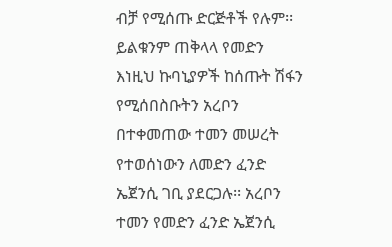ብቻ የሚሰጡ ድርጅቶች የሉም፡፡ ይልቁንም ጠቅላላ የመድን
እነዚህ ኩባኒያዎች ከሰጡት ሽፋን የሚሰበስቡትን አረቦን በተቀመጠው ተመን መሠረት የተወሰነውን ለመድን ፈንድ
ኤጀንሲ ገቢ ያደርጋሉ፡፡ አረቦን ተመን የመድን ፈንድ ኤጀንሲ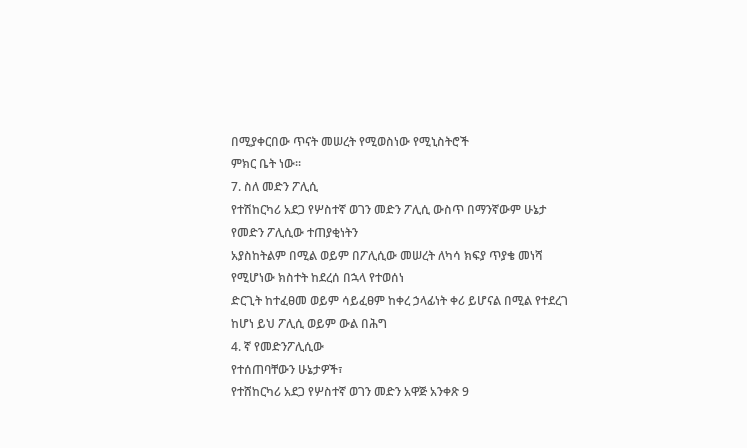በሚያቀርበው ጥናት መሠረት የሚወስነው የሚኒስትሮች
ምክር ቤት ነው፡፡
7. ስለ መድን ፖሊሲ
የተሽከርካሪ አደጋ የሦስተኛ ወገን መድን ፖሊሲ ውስጥ በማንኛውም ሁኔታ የመድን ፖሊሲው ተጠያቂነትን
አያስከትልም በሚል ወይም በፖሊሲው መሠረት ለካሳ ክፍያ ጥያቄ መነሻ የሚሆነው ክስተት ከደረሰ በኋላ የተወሰነ
ድርጊት ከተፈፀመ ወይም ሳይፈፀም ከቀረ ኃላፊነት ቀሪ ይሆናል በሚል የተደረገ ከሆነ ይህ ፖሊሲ ወይም ውል በሕግ
4. ኛ የመድንፖሊሲው
የተሰጠባቸውን ሁኔታዎች፣
የተሸከርካሪ አደጋ የሦስተኛ ወገን መድን አዋጅ አንቀጽ 9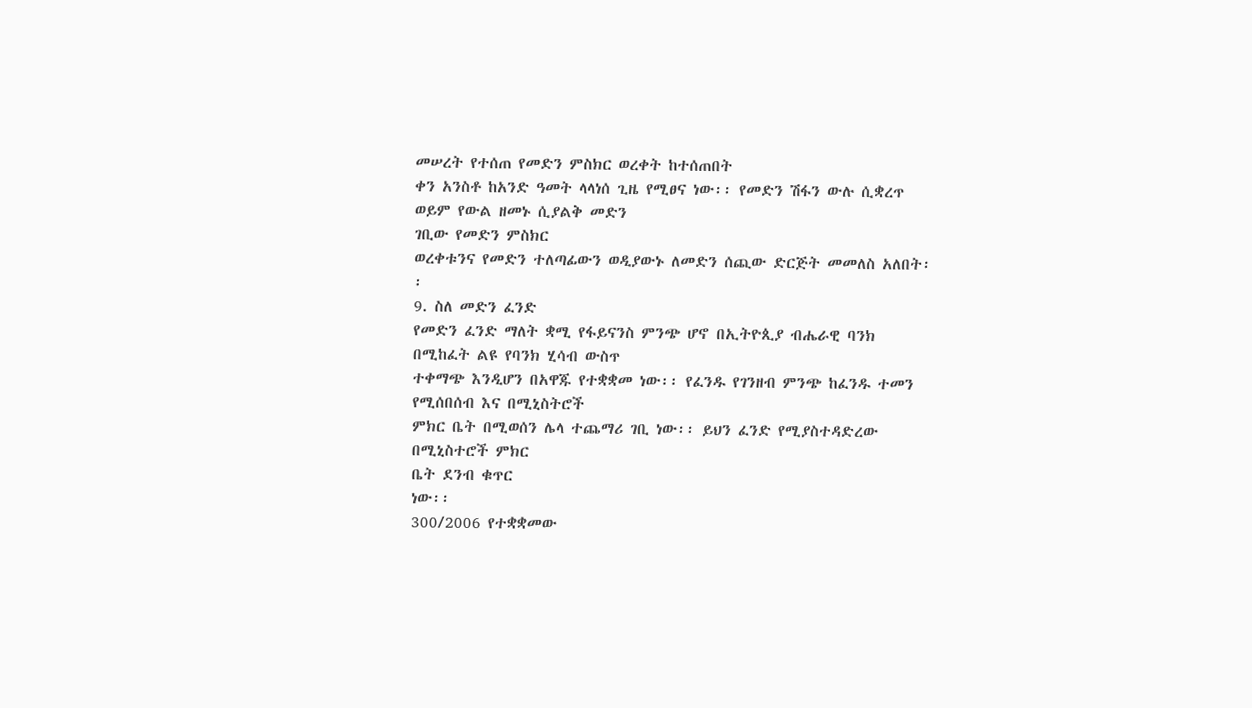መሠረት የተሰጠ የመድን ምስክር ወረቀት ከተሰጠበት
ቀን አንስቶ ከአንድ ዓመት ላላነሰ ጊዜ የሚፀና ነው፡፡ የመድን ሽፋን ውሉ ሲቋረጥ ወይም የውል ዘመኑ ሲያልቅ መድን
ገቢው የመድን ምስክር
ወረቀቱንና የመድን ተለጣፊውን ወዲያውኑ ለመድን ሰጪው ድርጅት መመለስ አለበት፡፡
9. ስለ መድን ፈንድ
የመድን ፈንድ ማለት ቋሚ የፋይናንስ ምንጭ ሆኖ በኢትዮጲያ ብሔራዊ ባንክ በሚከፈት ልዩ የባንክ ሂሳብ ውስጥ
ተቀማጭ እንዲሆን በአዋጁ የተቋቋመ ነው፡፡ የፈንዱ የገንዘብ ምንጭ ከፈንዱ ተመን የሚሰበሰብ እና በሚኒስትሮች
ምክር ቤት በሚወሰን ሌላ ተጨማሪ ገቢ ነው፡፡ ይህን ፈንድ የሚያስተዳድረው በሚኒስተሮች ምክር
ቤት ደንብ ቁጥር
ነው፡፡
300/2006 የተቋቋመው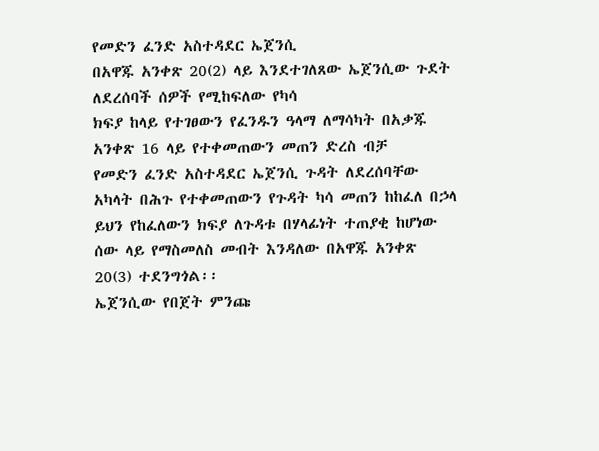የመድን ፈንድ አስተዳደር ኤጀንሲ
በአዋጁ አንቀጽ 20(2) ላይ እንደተገለጸው ኤጀንሲው ጉደት ለደረሰባች ሰዎች የሚከፍለው የካሳ
ክፍያ ከላይ የተገፀውን የፈንዱን ዓላማ ለማሳካት በአቃጁ አንቀጽ 16 ላይ የተቀመጠውን መጠን ድረስ ብቻ
የመድን ፈንድ አስተዳደር ኤጀንሲ ጉዳት ለደረሰባቸው አካላት በሕጉ የተቀመጠውን የጉዳት ካሳ መጠን ከከፈለ በኃላ
ይህን የከፈለውን ክፍያ ለጉዳቱ በሃላፊነት ተጠያቂ ከሆነው ሰው ላይ የማስመለስ መብት እንዳለው በአዋጁ አንቀጽ
20(3) ተደንግጎል፡፡
ኤጀንሲው የበጀት ምንጩ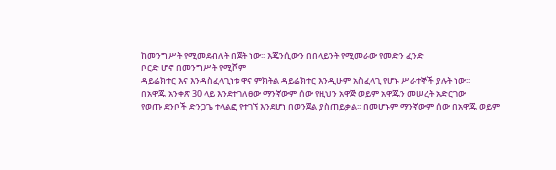ከመንግሥት የሚመደብለት በጀት ነው፡፡ እጄንሲውን በበላይንት የሚመራው የመድን ፈንድ
ቦርድ ሆኖ በመንግሥት የሚሾም
ዳይሬክተር እና እንዳስፈላጊነቱ ዋና ምክትል ዳይሬክተር እንዲሁም አስፈላጊ የሆኑ ሥራተኞች ያሉት ነው፡፡
በአዋጁ አንቀጽ 30 ላይ እንደተገለፀው ማንኛውም ሰው የዚህን አዋጅ ወይም አዋጁን መሠረት አድርገው
የወጡ ደንቦች ድንጋጌ ተላልፎ የተገኘ እንደሆነ በወንጀል ያስጠይቃል፡፡ በመሆኑም ማንኛውም ሰው በአዋጁ ወይም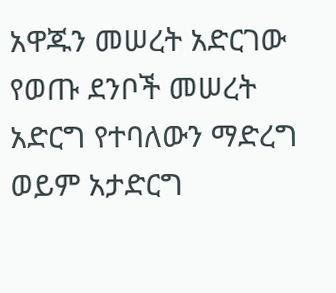አዋጁን መሠረት አድርገው የወጡ ደንቦች መሠረት አድርግ የተባለውን ማድረግ
ወይም አታድርግ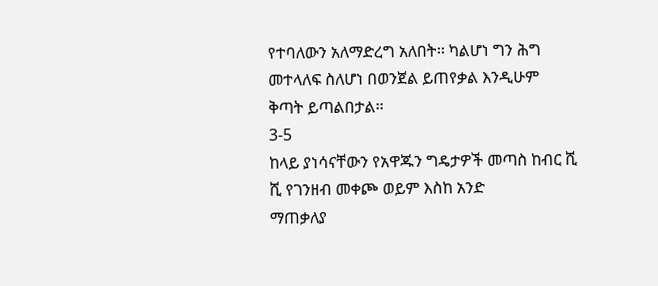የተባለውን አለማድረግ አለበት፡፡ ካልሆነ ግን ሕግ መተላለፍ ስለሆነ በወንጀል ይጠየቃል እንዲሁም
ቅጣት ይጣልበታል፡፡
3-5
ከላይ ያነሳናቸውን የአዋጁን ግዴታዎች መጣስ ከብር ሺ ሺ የገንዘብ መቀጮ ወይም እስከ አንድ
ማጠቃለያ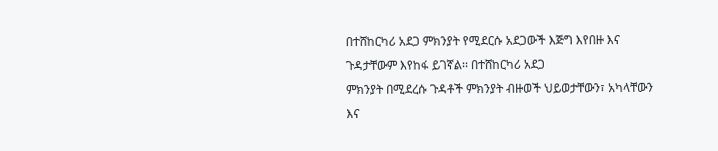በተሸከርካሪ አደጋ ምክንያት የሚደርሱ አደጋውች እጅግ እየበዙ እና ጉዳታቸውም እየከፋ ይገኛል፡፡ በተሸከርካሪ አደጋ
ምክንያት በሚደረሱ ጉዳቶች ምክንያት ብዙወች ህይወታቸውን፣ አካላቸውን እና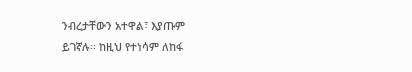ንብረታቸውን አተዋል፣ እያጡም
ይገኛሉ፡፡ ከዚህ የተነሳም ለከፋ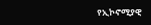የኢኮኖሚያዊ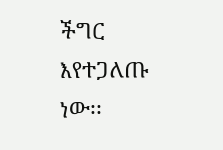ችግር እየተጋለጡ ነው፡፡